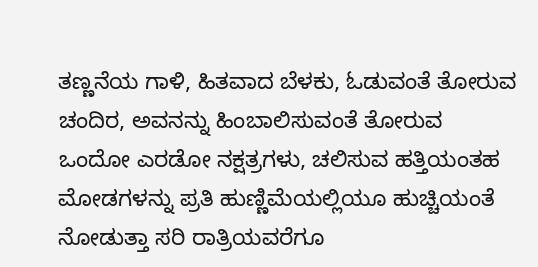ತಣ್ಣನೆಯ ಗಾಳಿ, ಹಿತವಾದ ಬೆಳಕು, ಓಡುವಂತೆ ತೋರುವ ಚಂದಿರ, ಅವನನ್ನು ಹಿಂಬಾಲಿಸುವಂತೆ ತೋರುವ ಒಂದೋ ಎರಡೋ ನಕ್ಷತ್ರಗಳು, ಚಲಿಸುವ ಹತ್ತಿಯಂತಹ ಮೋಡಗಳನ್ನು ಪ್ರತಿ ಹುಣ್ಣಿಮೆಯಲ್ಲಿಯೂ ಹುಚ್ಚಿಯಂತೆ ನೋಡುತ್ತಾ ಸರಿ ರಾತ್ರಿಯವರೆಗೂ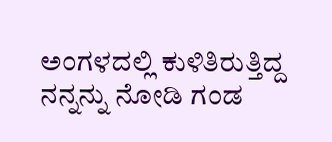ಅಂಗಳದಲ್ಲಿ ಕುಳಿತಿರುತ್ತಿದ್ದ ನನ್ನನ್ನು ನೋಡಿ ಗಂಡ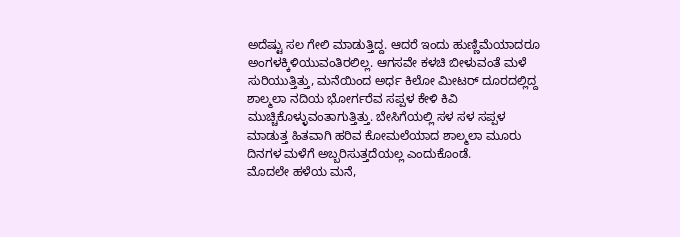ಅದೆಷ್ಟು ಸಲ ಗೇಲಿ ಮಾಡುತ್ತಿದ್ದ. ಆದರೆ ಇಂದು ಹುಣ್ಣಿಮೆಯಾದರೂ ಅಂಗಳಕ್ಕಿಳಿಯುವಂತಿರಲಿಲ್ಲ. ಆಗಸವೇ ಕಳಚಿ ಬೀಳುವಂತೆ ಮಳೆ ಸುರಿಯುತ್ತಿತ್ತು, ಮನೆಯಿಂದ ಅರ್ಧ ಕಿಲೋ ಮೀಟರ್ ದೂರದಲ್ಲಿದ್ದ ಶಾಲ್ಮಲಾ ನದಿಯ ಭೋರ್ಗರೆವ ಸಪ್ಪಳ ಕೇಳಿ ಕಿವಿ ಮುಚ್ಚಿಕೊಳ್ಳುವಂತಾಗುತ್ತಿತ್ತು. ಬೇಸಿಗೆಯಲ್ಲಿ ಸಳ ಸಳ ಸಪ್ಪಳ ಮಾಡುತ್ತ ಹಿತವಾಗಿ ಹರಿವ ಕೋಮಲೆಯಾದ ಶಾಲ್ಮಲಾ ಮೂರು ದಿನಗಳ ಮಳೆಗೆ ಅಬ್ಬರಿಸುತ್ತದೆಯಲ್ಲ ಎಂದುಕೊಂಡೆ.
ಮೊದಲೇ ಹಳೆಯ ಮನೆ,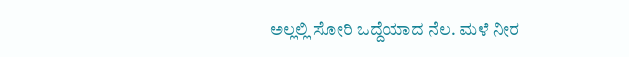ಅಲ್ಲಲ್ಲಿ ಸೋರಿ ಒದ್ದೆಯಾದ ನೆಲ. ಮಳೆ ನೀರ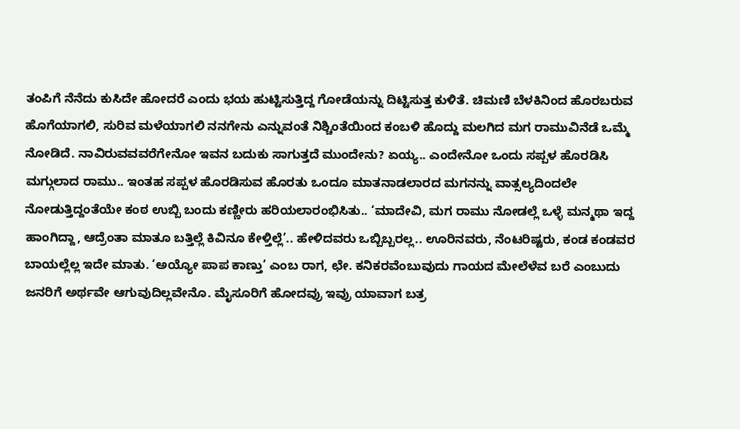ತಂಪಿಗೆ ನೆನೆದು ಕುಸಿದೇ ಹೋದರೆ ಎಂದು ಭಯ ಹುಟ್ಟಿಸುತ್ತಿದ್ದ ಗೋಡೆಯನ್ನು ದಿಟ್ಟಿಸುತ್ತ ಕುಳಿತೆ. ಚಿಮಣಿ ಬೆಳಕಿನಿಂದ ಹೊರಬರುವ ಹೊಗೆಯಾಗಲಿ, ಸುರಿವ ಮಳೆಯಾಗಲಿ ನನಗೇನು ಎನ್ನುವಂತೆ ನಿಶ್ಚಿಂತೆಯಿಂದ ಕಂಬಳಿ ಹೊದ್ದು ಮಲಗಿದ ಮಗ ರಾಮುವಿನೆಡೆ ಒಮ್ಮೆ ನೋಡಿದೆ. ನಾವಿರುವವವರೆಗೇನೋ ಇವನ ಬದುಕು ಸಾಗುತ್ತದೆ ಮುಂದೇನು? ಏಯ್ಯ.. ಎಂದೇನೋ ಒಂದು ಸಪ್ಪಳ ಹೊರಡಿಸಿ ಮಗ್ಗುಲಾದ ರಾಮು.. ಇಂತಹ ಸಪ್ಪಳ ಹೊರಡಿಸುವ ಹೊರತು ಒಂದೂ ಮಾತನಾಡಲಾರದ ಮಗನನ್ನು ವಾತ್ಸಲ್ಯದಿಂದಲೇ ನೋಡುತ್ತಿದ್ದಂತೆಯೇ ಕಂಠ ಉಬ್ಬಿ ಬಂದು ಕಣ್ಣೀರು ಹರಿಯಲಾರಂಭಿಸಿತು.. ‘ಮಾದೇವಿ, ಮಗ ರಾಮು ನೋಡಲ್ಲೆ ಒಳ್ಳೆ ಮನ್ಮಥಾ ಇದ್ದ ಹಾಂಗಿದ್ದಾ, ಆದ್ರೆಂತಾ ಮಾತೂ ಬತ್ತಿಲ್ಲೆ ಕಿವಿನೂ ಕೇಳ್ತಿಲ್ಲೆ’.. ಹೇಳಿದವರು ಒಬ್ಬಿಬ್ಬರಲ್ಲ.. ಊರಿನವರು, ನೆಂಟರಿಷ್ಟರು, ಕಂಡ ಕಂಡವರ ಬಾಯಲ್ಲೆಲ್ಲ ಇದೇ ಮಾತು. ‘ಅಯ್ಯೋ ಪಾಪ ಕಾಣ್ತು’ ಎಂಬ ರಾಗ, ಛೇ. ಕನಿಕರವೆಂಬುವುದು ಗಾಯದ ಮೇಲೆಳೆವ ಬರೆ ಎಂಬುದು ಜನರಿಗೆ ಅರ್ಥವೇ ಆಗುವುದಿಲ್ಲವೇನೊ. ಮೈಸೂರಿಗೆ ಹೋದವ್ರು ಇವ್ರು ಯಾವಾಗ ಬತ್ರ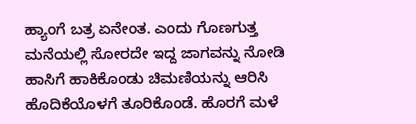ಹ್ಯಾಂಗೆ ಬತ್ರ ಏನೇಂತ. ಎಂದು ಗೊಣಗುತ್ತ ಮನೆಯಲ್ಲಿ ಸೋರದೇ ಇದ್ದ ಜಾಗವನ್ನು ನೋಡಿ ಹಾಸಿಗೆ ಹಾಕಿಕೊಂಡು ಚಿಮಣಿಯನ್ನು ಆರಿಸಿ ಹೊದಿಕೆಯೊಳಗೆ ತೂರಿಕೊಂಡೆ. ಹೊರಗೆ ಮಳೆ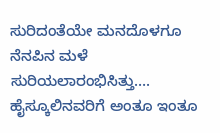ಸುರಿದಂತೆಯೇ ಮನದೊಳಗೂ ನೆನಪಿನ ಮಳೆ ಸುರಿಯಲಾರಂಭಿಸಿತ್ತು….
ಹೈಸ್ಕೂಲಿನವರಿಗೆ ಅಂತೂ ಇಂತೂ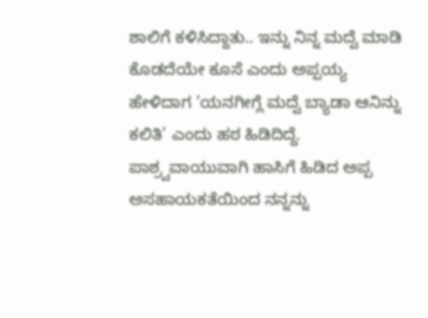ಶಾಲಿಗೆ ಕಳಿಸಿದ್ದಾತು.. ಇನ್ನು ನಿನ್ನ ಮದ್ವೆ ಮಾಡಿ ಕೊಡದೆಯೇ ಕೂಸೆ ಎಂದು ಅಪ್ಪಯ್ಯ ಹೇಳಿದಾಗ ‘ಯನಗೀಗ್ಲೆ ಮದ್ವೆ ಬ್ಯಾಡಾ ಆನಿನ್ನು ಕಲಿತಿ’ ಎಂದು ಹಠ ಹಿಡಿದಿದ್ದೆ. ಪಾಶ್ರ್ವವಾಯುವಾಗಿ ಹಾಸಿಗೆ ಹಿಡಿದ ಅಪ್ಪ ಅಸಹಾಯಕತೆಯಿಂದ ನನ್ನನ್ನು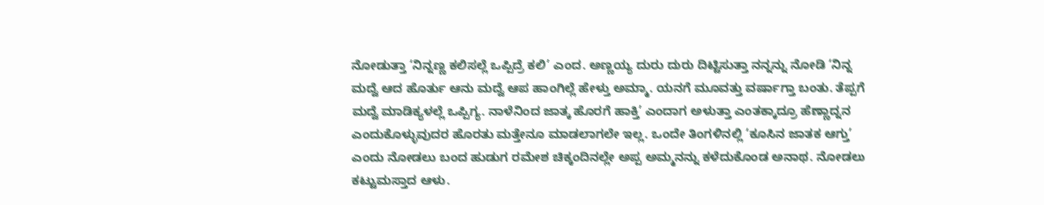ನೋಡುತ್ತಾ ‘ನಿನ್ನಣ್ಣ ಕಲಿಸಲ್ಲೆ ಒಪ್ಪಿದ್ರೆ ಕಲಿ’ ಎಂದ. ಅಣ್ಣಯ್ಯ ದುರು ದುರು ದಿಟ್ಟಿಸುತ್ತಾ ನನ್ನನ್ನು ನೋಡಿ ‘ನಿನ್ನ ಮದ್ವೆ ಆದ ಹೊರ್ತು ಆನು ಮದ್ವೆ ಆಪ ಹಾಂಗಿಲ್ಲೆ ಹೇಳ್ತು ಅಮ್ಮಾ. ಯನಗೆ ಮೂವತ್ತು ವರ್ಷಾಗ್ತಾ ಬಂತು. ತೆಪ್ಪಗೆ ಮದ್ವೆ ಮಾಡಿಕ್ಯಳಲ್ಲೆ ಒಪ್ಪಿಗ್ಯ. ನಾಳೆನಿಂದ ಜಾತ್ಕ ಹೊರಗೆ ಹಾಕ್ತಿ’ ಎಂದಾಗ ಅಳುತ್ತಾ ಎಂತಕ್ಕಾದ್ರೂ ಹೆಣ್ಣಾದ್ನನ ಎಂದುಕೊಳ್ಳುವುದರ ಹೊರತು ಮತ್ತೇನೂ ಮಾಡಲಾಗಲೇ ಇಲ್ಲ. ಒಂದೇ ತಿಂಗಳಿನಲ್ಲಿ ‘ಕೂಸಿನ ಜಾತಕ ಆಗ್ತು’ ಎಂದು ನೋಡಲು ಬಂದ ಹುಡುಗ ರಮೇಶ ಚಿಕ್ಕಂದಿನಲ್ಲೇ ಅಪ್ಪ ಅಮ್ಮನನ್ನು ಕಳೆದುಕೊಂಡ ಅನಾಥ. ನೋಡಲು ಕಟ್ಟುಮಸ್ತಾದ ಆಳು.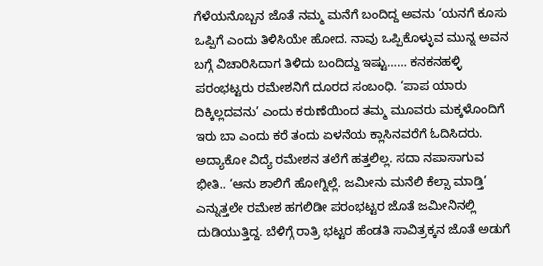ಗೆಳೆಯನೊಬ್ಬನ ಜೊತೆ ನಮ್ಮ ಮನೆಗೆ ಬಂದಿದ್ದ ಅವನು ‘ಯನಗೆ ಕೂಸು ಒಪ್ಪಿಗೆ ಎಂದು ತಿಳಿಸಿಯೇ ಹೋದ. ನಾವು ಒಪ್ಪಿಕೊಳ್ಳುವ ಮುನ್ನ ಅವನ ಬಗ್ಗೆ ವಿಚಾರಿಸಿದಾಗ ತಿಳಿದು ಬಂದಿದ್ದು ಇಷ್ಟು…… ಕನಕನಹಳ್ಳಿ ಪರಂಭಟ್ಟರು ರಮೇಶನಿಗೆ ದೂರದ ಸಂಬಂಧಿ. ‘ಪಾಪ ಯಾರು ದಿಕ್ಕಿಲ್ಲದವನು’ ಎಂದು ಕರುಣೆಯಿಂದ ತಮ್ಮ ಮೂವರು ಮಕ್ಕಳೊಂದಿಗೆ ಇರು ಬಾ ಎಂದು ಕರೆ ತಂದು ಏಳನೆಯ ಕ್ಲಾಸಿನವರೆಗೆ ಓದಿಸಿದರು.
ಅದ್ಯಾಕೋ ವಿದ್ಯೆ ರಮೇಶನ ತಲೆಗೆ ಹತ್ತಲಿಲ್ಲ. ಸದಾ ನಪಾಸಾಗುವ ಭೀತಿ.. ‘ಆನು ಶಾಲಿಗೆ ಹೋಗ್ನಿಲ್ಲೆ. ಜಮೀನು ಮನೆಲಿ ಕೆಲ್ಸಾ ಮಾಡ್ತಿ’ ಎನ್ನುತ್ತಲೇ ರಮೇಶ ಹಗಲಿಡೀ ಪರಂಭಟ್ಟರ ಜೊತೆ ಜಮೀನಿನಲ್ಲಿ ದುಡಿಯುತ್ತಿದ್ದ. ಬೆಳಿಗ್ಗೆ ರಾತ್ರಿ ಭಟ್ಟರ ಹೆಂಡತಿ ಸಾವಿತ್ರಕ್ಕನ ಜೊತೆ ಅಡುಗೆ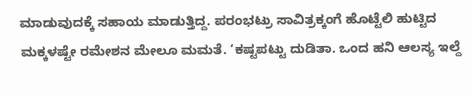ಮಾಡುವುದಕ್ಕೆ ಸಹಾಯ ಮಾಡುತ್ತಿದ್ದ. ಪರಂಭಟ್ರು ಸಾವಿತ್ರಕ್ಕಂಗೆ ಹೊಟ್ಟೆಲಿ ಹುಟ್ಟಿದ ಮಕ್ಕಳಷ್ಟೇ ರಮೇಶನ ಮೇಲೂ ಮಮತೆ. ‘ಕಷ್ಟಪಟ್ಟು ದುಡಿತಾ. ಒಂದ ಹನಿ ಆಲಸ್ಯ ಇಲ್ದೆ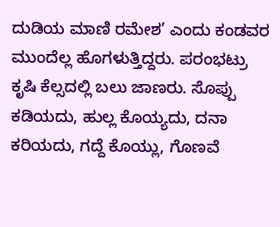ದುಡಿಯ ಮಾಣಿ ರಮೇಶ’ ಎಂದು ಕಂಡವರ ಮುಂದೆಲ್ಲ ಹೊಗಳುತ್ತಿದ್ದರು. ಪರಂಭಟ್ರು ಕೃಷಿ ಕೆಲ್ಸದಲ್ಲಿ ಬಲು ಜಾಣರು. ಸೊಪ್ಪು ಕಡಿಯದು, ಹುಲ್ಲ ಕೊಯ್ಯದು, ದನಾ ಕರಿಯದು, ಗದ್ದೆ ಕೊಯ್ಲು, ಗೊಣವೆ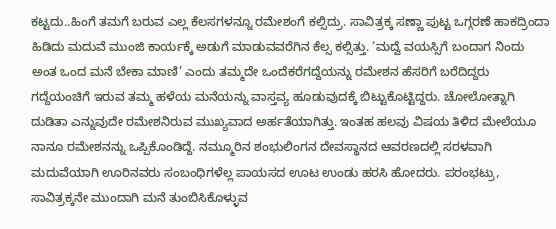ಕಟ್ಟದು..ಹಿಂಗೆ ತಮಗೆ ಬರುವ ಎಲ್ಲ ಕೆಲಸಗಳನ್ನೂ ರಮೇಶಂಗೆ ಕಲ್ಸಿದ್ರು. ಸಾವಿತ್ರಕ್ಕ ಸಣ್ಣಾ ಪುಟ್ಟ ಒಗ್ಗರಣೆ ಹಾಕದ್ರಿಂದಾ ಹಿಡಿದು ಮದುವೆ ಮುಂಜಿ ಕಾರ್ಯಕ್ಕೆ ಅಡುಗೆ ಮಾಡುವವರೆಗಿನ ಕೆಲ್ಸ ಕಲ್ಸಿತ್ತು. ‘ಮದ್ವೆ ವಯಸ್ಸಿಗೆ ಬಂದಾಗ ನಿಂದು ಅಂತ ಒಂದ ಮನೆ ಬೇಕಾ ಮಾಣಿ’ ಎಂದು ತಮ್ಮದೇ ಒಂದೆಕರೆಗದ್ದೆಯನ್ನು ರಮೇಶನ ಹೆಸರಿಗೆ ಬರೆದಿದ್ದರು
ಗದ್ದೆಯಂಚಿಗೆ ಇರುವ ತಮ್ಮ ಹಳೆಯ ಮನೆಯನ್ನು ವಾಸ್ತವ್ಯ ಹೂಡುವುದಕ್ಕೆ ಬಿಟ್ಟುಕೊಟ್ಟಿದ್ದರು. ಚೋಲೋತ್ನಾಗಿ ದುಡಿತಾ ಎನ್ನುವುದೇ ರಮೇಶನಿರುವ ಮುಖ್ಯವಾದ ಅರ್ಹತೆಯಾಗಿತ್ತು. ಇಂತಹ ಹಲವು ವಿಷಯ ತಿಳಿದ ಮೇಲೆಯೂ ನಾನೂ ರಮೇಶನನ್ನು ಒಪ್ಪಿಕೊಂಡಿದ್ದೆ. ನಮ್ಮೂರಿನ ಶಂಭುಲಿಂಗನ ದೇವಸ್ಥಾನದ ಆವರಣದಲ್ಲಿ ಸರಳವಾಗಿ ಮದುವೆಯಾಗಿ ಊರಿನವರು ಸಂಬಂಧಿಗಳೆಲ್ಲ ಪಾಯಸದ ಊಟ ಉಂಡು ಹರಸಿ ಹೋದರು. ಪರಂಭಟ್ರು, ಸಾವಿತ್ರಕ್ಕನೇ ಮುಂದಾಗಿ ಮನೆ ತುಂಬಿಸಿಕೊಳ್ಳುವ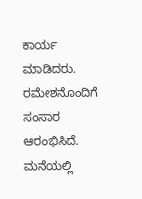ಕಾರ್ಯ ಮಾಡಿದರು. ರಮೇಶನೊಂದಿಗೆ ಸಂಸಾರ ಆರಂಭಿಸಿದೆ. ಮನೆಯಲ್ಲಿ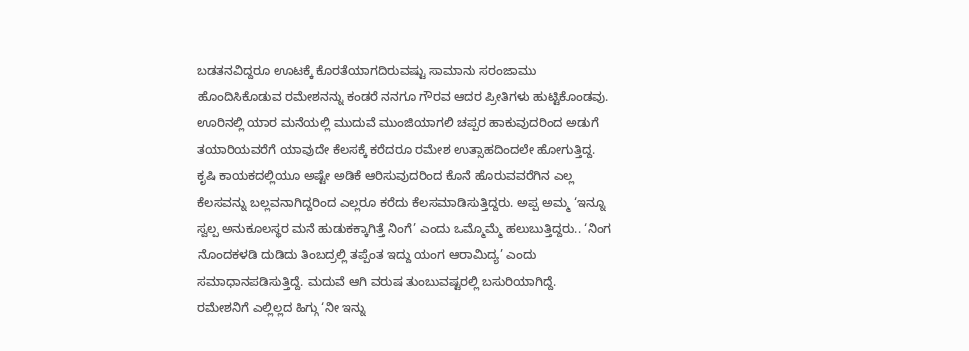ಬಡತನವಿದ್ದರೂ ಊಟಕ್ಕೆ ಕೊರತೆಯಾಗದಿರುವಷ್ಟು ಸಾಮಾನು ಸರಂಜಾಮು ಹೊಂದಿಸಿಕೊಡುವ ರಮೇಶನನ್ನು ಕಂಡರೆ ನನಗೂ ಗೌರವ ಆದರ ಪ್ರೀತಿಗಳು ಹುಟ್ಟಿಕೊಂಡವು. ಊರಿನಲ್ಲಿ ಯಾರ ಮನೆಯಲ್ಲಿ ಮುದುವೆ ಮುಂಜಿಯಾಗಲಿ ಚಪ್ಪರ ಹಾಕುವುದರಿಂದ ಅಡುಗೆ ತಯಾರಿಯವರೆಗೆ ಯಾವುದೇ ಕೆಲಸಕ್ಕೆ ಕರೆದರೂ ರಮೇಶ ಉತ್ಸಾಹದಿಂದಲೇ ಹೋಗುತ್ತಿದ್ದ. ಕೃಷಿ ಕಾಯಕದಲ್ಲಿಯೂ ಅಷ್ಟೇ ಅಡಿಕೆ ಆರಿಸುವುದರಿಂದ ಕೊನೆ ಹೊರುವವರೆಗಿನ ಎಲ್ಲ ಕೆಲಸವನ್ನು ಬಲ್ಲವನಾಗಿದ್ದರಿಂದ ಎಲ್ಲರೂ ಕರೆದು ಕೆಲಸಮಾಡಿಸುತ್ತಿದ್ದರು. ಅಪ್ಪ ಅಮ್ಮ ‘ಇನ್ನೂ ಸ್ವಲ್ಪ ಅನುಕೂಲಸ್ಥರ ಮನೆ ಹುಡುಕಕ್ಕಾಗಿತ್ತೆ ನಿಂಗೆ’ ಎಂದು ಒಮ್ಮೊಮ್ಮೆ ಹಲುಬುತ್ತಿದ್ದರು.. ‘ನಿಂಗ ನೊಂದಕಳಡಿ ದುಡಿದು ತಿಂಬದ್ರಲ್ಲಿ ತಪ್ಪೆಂತ ಇದ್ದು ಯಂಗ ಆರಾಮಿದ್ಯ’ ಎಂದು ಸಮಾಧಾನಪಡಿಸುತ್ತಿದ್ದೆ. ಮದುವೆ ಆಗಿ ವರುಷ ತುಂಬುವಷ್ಟರಲ್ಲಿ ಬಸುರಿಯಾಗಿದ್ದೆ.
ರಮೇಶನಿಗೆ ಎಲ್ಲಿಲ್ಲದ ಹಿಗ್ಗು ‘ನೀ ಇನ್ನು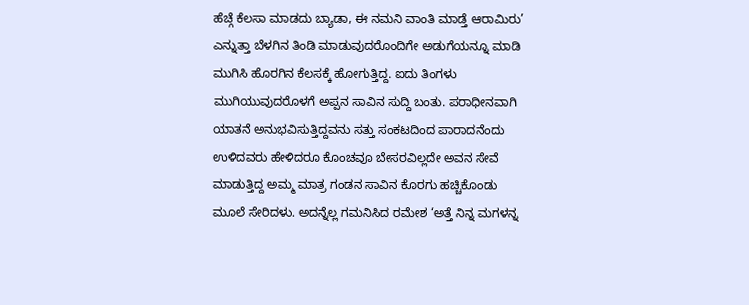ಹೆಚ್ಗೆ ಕೆಲಸಾ ಮಾಡದು ಬ್ಯಾಡಾ, ಈ ನಮನಿ ವಾಂತಿ ಮಾಡ್ತೆ ಆರಾಮಿರು’ ಎನ್ನುತ್ತಾ ಬೆಳಗಿನ ತಿಂಡಿ ಮಾಡುವುದರೊಂದಿಗೇ ಅಡುಗೆಯನ್ನೂ ಮಾಡಿ ಮುಗಿಸಿ ಹೊರಗಿನ ಕೆಲಸಕ್ಕೆ ಹೋಗುತ್ತಿದ್ದ. ಐದು ತಿಂಗಳು ಮುಗಿಯುವುದರೊಳಗೆ ಅಪ್ಪನ ಸಾವಿನ ಸುದ್ದಿ ಬಂತು. ಪರಾಧೀನವಾಗಿ ಯಾತನೆ ಅನುಭವಿಸುತ್ತಿದ್ದವನು ಸತ್ತು ಸಂಕಟದಿಂದ ಪಾರಾದನೆಂದು ಉಳಿದವರು ಹೇಳಿದರೂ ಕೊಂಚವೂ ಬೇಸರವಿಲ್ಲದೇ ಅವನ ಸೇವೆ ಮಾಡುತ್ತಿದ್ದ ಅಮ್ಮ ಮಾತ್ರ ಗಂಡನ ಸಾವಿನ ಕೊರಗು ಹಚ್ಚಿಕೊಂಡು ಮೂಲೆ ಸೇರಿದಳು. ಅದನ್ನೆಲ್ಲ ಗಮನಿಸಿದ ರಮೇಶ ‘ಅತ್ತೆ ನಿನ್ನ ಮಗಳನ್ನ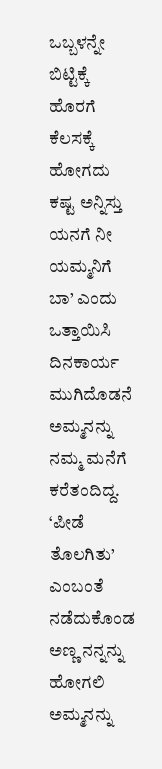ಒಬ್ಬಳನ್ನೇ ಬಿಟ್ಟಿಕ್ಕೆ ಹೊರಗೆ ಕೆಲಸಕ್ಕೆ ಹೋಗದು ಕಷ್ಟ ಅನ್ನಿಸ್ತು ಯನಗೆ ನೀ ಯಮ್ಮನಿಗೆ ಬಾ’ ಎಂದು ಒತ್ತಾಯಿಸಿ ದಿನಕಾರ್ಯ ಮುಗಿದೊಡನೆ ಅಮ್ಮನನ್ನು ನಮ್ಮ ಮನೆಗೆ ಕರೆತಂದಿದ್ದ. ‘ಪೀಡೆ ತೊಲಗಿತು’ ಎಂಬಂತೆ ನಡೆದುಕೊಂಡ ಅಣ್ಣ ನನ್ನನ್ನು ಹೋಗಲಿ ಅಮ್ಮನನ್ನು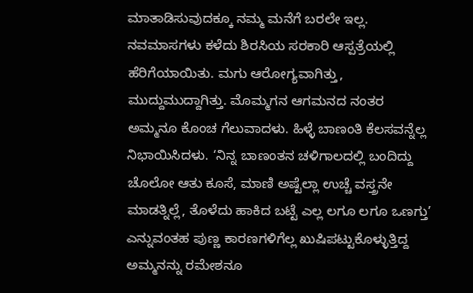ಮಾತಾಡಿಸುವುದಕ್ಕೂ ನಮ್ಮ ಮನೆಗೆ ಬರಲೇ ಇಲ್ಲ. ನವಮಾಸಗಳು ಕಳೆದು ಶಿರಸಿಯ ಸರಕಾರಿ ಆಸ್ಪತ್ರೆಯಲ್ಲಿ ಹೆರಿಗೆಯಾಯಿತು. ಮಗು ಆರೋಗ್ಯವಾಗಿತ್ತು, ಮುದ್ದುಮುದ್ದಾಗಿತ್ತು. ಮೊಮ್ಮಗನ ಆಗಮನದ ನಂತರ ಅಮ್ಮನೂ ಕೊಂಚ ಗೆಲುವಾದಳು. ಹಿಳ್ಳೆ ಬಾಣಂತಿ ಕೆಲಸವನ್ನೆಲ್ಲ ನಿಭಾಯಿಸಿದಳು. ‘ನಿನ್ನ ಬಾಣಂತನ ಚಳಿಗಾಲದಲ್ಲಿ ಬಂದಿದ್ದು ಚೊಲೋ ಆತು ಕೂಸೆ, ಮಾಣಿ ಅಷ್ಟೆಲ್ಲಾ ಉಚ್ಚೆ ವಸ್ತ್ರನೇ ಮಾಡತ್ನಿಲ್ಲೆ, ತೊಳೆದು ಹಾಕಿದ ಬಟ್ಟೆ ಎಲ್ಲ ಲಗೂ ಲಗೂ ಒಣಗ್ತು’ ಎನ್ನುವಂತಹ ಪುಣ್ಣ ಕಾರಣಗಳಿಗೆಲ್ಲ ಖುಷಿಪಟ್ಟುಕೊಳ್ಳುತ್ತಿದ್ದ ಅಮ್ಮನನ್ನು ರಮೇಶನೂ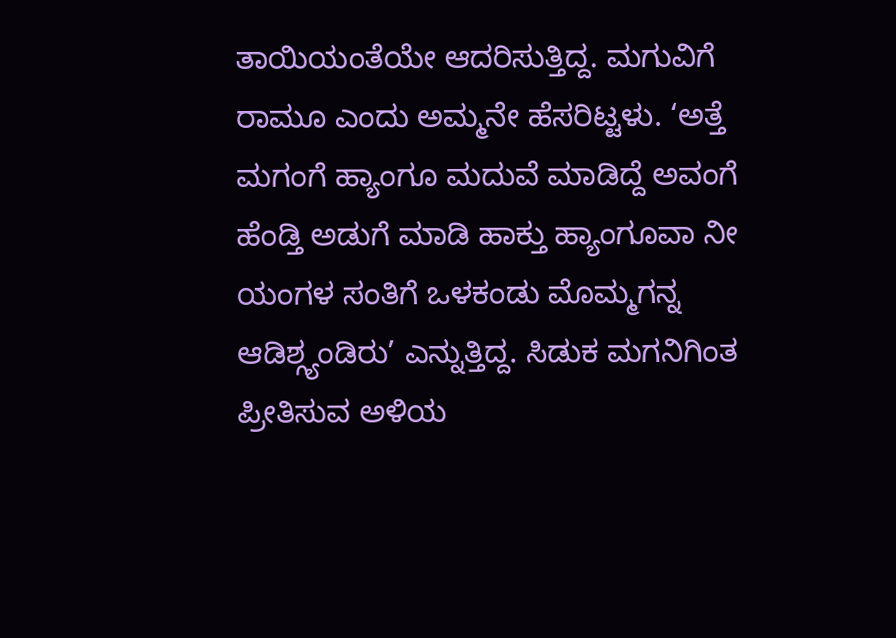ತಾಯಿಯಂತೆಯೇ ಆದರಿಸುತ್ತಿದ್ದ. ಮಗುವಿಗೆ ರಾಮೂ ಎಂದು ಅಮ್ಮನೇ ಹೆಸರಿಟ್ಟಳು. ‘ಅತ್ತೆ ಮಗಂಗೆ ಹ್ಯಾಂಗೂ ಮದುವೆ ಮಾಡಿದ್ದೆ ಅವಂಗೆ ಹೆಂಡ್ತಿ ಅಡುಗೆ ಮಾಡಿ ಹಾಕ್ತು ಹ್ಯಾಂಗೂವಾ ನೀ ಯಂಗಳ ಸಂತಿಗೆ ಒಳಕಂಡು ಮೊಮ್ಮಗನ್ನ ಆಡಿಶ್ಗ್ಯಂಡಿರು’ ಎನ್ನುತ್ತಿದ್ದ. ಸಿಡುಕ ಮಗನಿಗಿಂತ ಪ್ರೀತಿಸುವ ಅಳಿಯ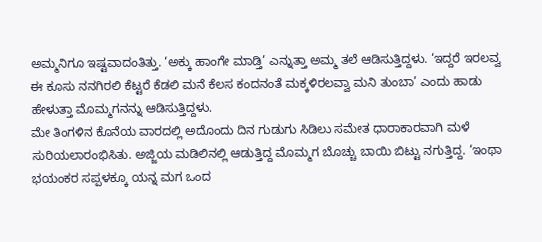ಅಮ್ಮನಿಗೂ ಇಷ್ಟವಾದಂತಿತ್ತು. ‘ಅಕ್ಕು ಹಾಂಗೇ ಮಾಡ್ತಿ’ ಎನ್ನುತ್ತಾ ಅಮ್ಮ ತಲೆ ಆಡಿಸುತ್ತಿದ್ದಳು. ‘ಇದ್ದರೆ ಇರಲವ್ವ ಈ ಕೂಸು ನನಗಿರಲಿ ಕೆಟ್ಟರೆ ಕೆಡಲಿ ಮನೆ ಕೆಲಸ ಕಂದನಂತೆ ಮಕ್ಕಳಿರಲವ್ವಾ ಮನಿ ತುಂಬಾ’ ಎಂದು ಹಾಡು ಹೇಳುತ್ತಾ ಮೊಮ್ಮಗನನ್ನು ಆಡಿಸುತ್ತಿದ್ದಳು.
ಮೇ ತಿಂಗಳಿನ ಕೊನೆಯ ವಾರದಲ್ಲಿ ಅದೊಂದು ದಿನ ಗುಡುಗು ಸಿಡಿಲು ಸಮೇತ ಧಾರಾಕಾರವಾಗಿ ಮಳೆ ಸುರಿಯಲಾರಂಭಿಸಿತು. ಅಜ್ಜಿಯ ಮಡಿಲಿನಲ್ಲಿ ಆಡುತ್ತಿದ್ದ ಮೊಮ್ಮಗ ಬೊಚ್ಚು ಬಾಯಿ ಬಿಟ್ಟು ನಗುತ್ತಿದ್ದ. ‘ಇಂಥಾ ಭಯಂಕರ ಸಪ್ಪಳಕ್ಕೂ ಯನ್ನ ಮಗ ಒಂದ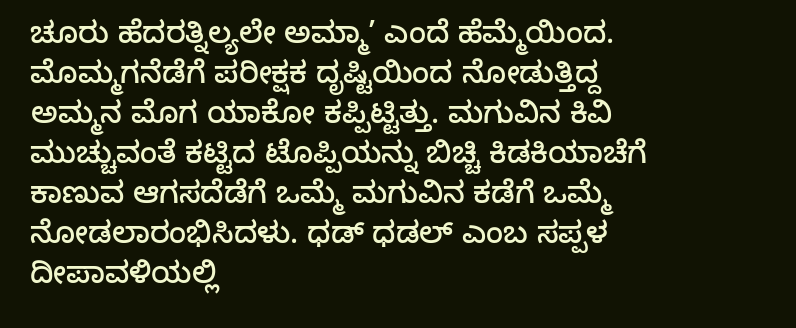ಚೂರು ಹೆದರತ್ನಿಲ್ಯಲೇ ಅಮ್ಮಾ’ ಎಂದೆ ಹೆಮ್ಮೆಯಿಂದ. ಮೊಮ್ಮಗನೆಡೆಗೆ ಪರೀಕ್ಷಕ ದೃಷ್ಟಿಯಿಂದ ನೋಡುತ್ತಿದ್ದ ಅಮ್ಮನ ಮೊಗ ಯಾಕೋ ಕಪ್ಪಿಟ್ಟಿತ್ತು. ಮಗುವಿನ ಕಿವಿ ಮುಚ್ಚುವಂತೆ ಕಟ್ಟಿದ ಟೊಪ್ಪಿಯನ್ನು ಬಿಚ್ಚಿ ಕಿಡಕಿಯಾಚೆಗೆ ಕಾಣುವ ಆಗಸದೆಡೆಗೆ ಒಮ್ಮೆ ಮಗುವಿನ ಕಡೆಗೆ ಒಮ್ಮೆ ನೋಡಲಾರಂಭಿಸಿದಳು. ಧಡ್ ಧಡಲ್ ಎಂಬ ಸಪ್ಪಳ ದೀಪಾವಳಿಯಲ್ಲಿ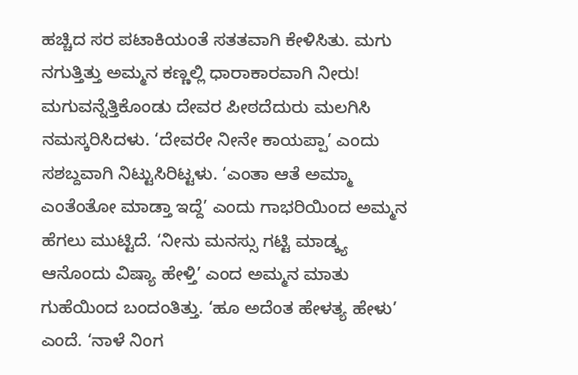ಹಚ್ಚಿದ ಸರ ಪಟಾಕಿಯಂತೆ ಸತತವಾಗಿ ಕೇಳಿಸಿತು. ಮಗು ನಗುತ್ತಿತ್ತು ಅಮ್ಮನ ಕಣ್ಣಲ್ಲಿ ಧಾರಾಕಾರವಾಗಿ ನೀರು! ಮಗುವನ್ನೆತ್ತಿಕೊಂಡು ದೇವರ ಪೀಠದೆದುರು ಮಲಗಿಸಿ ನಮಸ್ಕರಿಸಿದಳು. ‘ದೇವರೇ ನೀನೇ ಕಾಯಪ್ಪಾ’ ಎಂದು ಸಶಬ್ದವಾಗಿ ನಿಟ್ಟುಸಿರಿಟ್ಟಳು. ‘ಎಂತಾ ಆತೆ ಅಮ್ಮಾ ಎಂತೆಂತೋ ಮಾಡ್ತಾ ಇದ್ದೆ’ ಎಂದು ಗಾಭರಿಯಿಂದ ಅಮ್ಮನ ಹೆಗಲು ಮುಟ್ಟಿದೆ. ‘ನೀನು ಮನಸ್ಸು ಗಟ್ಟಿ ಮಾಡ್ಕ್ಯ ಆನೊಂದು ವಿಷ್ಯಾ ಹೇಳ್ತಿ’ ಎಂದ ಅಮ್ಮನ ಮಾತು ಗುಹೆಯಿಂದ ಬಂದಂತಿತ್ತು. ‘ಹೂ ಅದೆಂತ ಹೇಳತ್ಯ ಹೇಳು’ ಎಂದೆ. ‘ನಾಳೆ ನಿಂಗ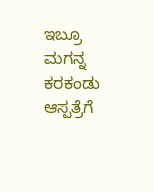ಇಬ್ರೂ ಮಗನ್ನ ಕರಕಂಡು ಆಸ್ಪತ್ರೆಗೆ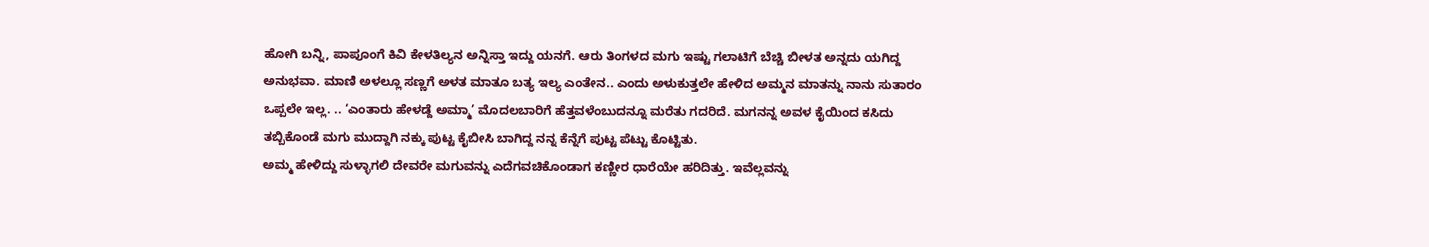ಹೋಗಿ ಬನ್ನಿ, ಪಾಪೂಂಗೆ ಕಿವಿ ಕೇಳತಿಲ್ಯನ ಅನ್ನಿಸ್ತಾ ಇದ್ದು ಯನಗೆ. ಆರು ತಿಂಗಳದ ಮಗು ಇಷ್ಟು ಗಲಾಟಿಗೆ ಬೆಚ್ಚಿ ಬೀಳತ ಅನ್ನದು ಯಗಿದ್ದ ಅನುಭವಾ. ಮಾಣಿ ಅಳಲ್ಲೂ ಸಣ್ಣಗೆ ಅಳತ ಮಾತೂ ಬತ್ಯ ಇಲ್ಯ ಎಂತೇನ.. ಎಂದು ಅಳುಕುತ್ತಲೇ ಹೇಳಿದ ಅಮ್ಮನ ಮಾತನ್ನು ನಾನು ಸುತಾರಂ ಒಪ್ಪಲೇ ಇಲ್ಲ. .. ‘ಎಂತಾರು ಹೇಳಡ್ದೆ ಅಮ್ಮಾ’ ಮೊದಲಬಾರಿಗೆ ಹೆತ್ತವಳೆಂಬುದನ್ನೂ ಮರೆತು ಗದರಿದೆ. ಮಗನನ್ನ ಅವಳ ಕೈಯಿಂದ ಕಸಿದು ತಬ್ಬಿಕೊಂಡೆ ಮಗು ಮುದ್ದಾಗಿ ನಕ್ಕು ಪುಟ್ಟ ಕೈಬೀಸಿ ಬಾಗಿದ್ದ ನನ್ನ ಕೆನ್ನೆಗೆ ಪುಟ್ಟ ಪೆಟ್ಟು ಕೊಟ್ಟಿತು.
ಅಮ್ಮ ಹೇಳಿದ್ದು ಸುಳ್ಳಾಗಲಿ ದೇವರೇ ಮಗುವನ್ನು ಎದೆಗವಚಿಕೊಂಡಾಗ ಕಣ್ಣೀರ ಧಾರೆಯೇ ಹರಿದಿತ್ತು. ಇವೆಲ್ಲವನ್ನು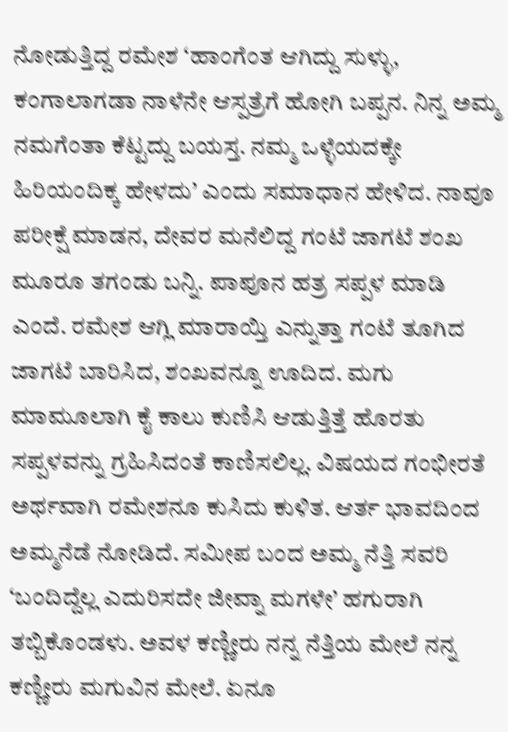ನೋಡುತ್ತಿದ್ದ ರಮೇಶ ‘ಹಾಂಗೆಂತ ಆಗಿದ್ದು ಸುಳ್ಳು, ಕಂಗಾಲಾಗಡಾ ನಾಳೆನೇ ಆಸ್ಪತ್ರೆಗೆ ಹೋಗಿ ಬಪ್ಪನ. ನಿನ್ನ ಅಮ್ಮ ನಮಗೆಂತಾ ಕೆಟ್ಟದ್ದು ಬಯಸ್ತ. ನಮ್ಮ ಒಳ್ಳೆಯದಕ್ಕೇ ಹಿರಿಯಂದಿಕ್ಕ ಹೇಳದು’ ಎಂದು ಸಮಾಧಾನ ಹೇಳಿದ. ನಾವೂ ಪರೀಕ್ಷೆ ಮಾಡನ, ದೇವರ ಮನೆಲಿದ್ದ ಗಂಟೆ ಜಾಗಟೆ ಶಂಖ ಮೂರೂ ತಗಂಡು ಬನ್ನಿ. ಪಾಪೂನ ಹತ್ರ ಸಪ್ಪಳ ಮಾಡಿ ಎಂದೆ. ರಮೇಶ ಆಗ್ಲಿ ಮಾರಾಯ್ತಿ ಎನ್ನುತ್ತಾ ಗಂಟೆ ತೂಗಿದ ಜಾಗಟೆ ಬಾರಿಸಿದ, ಶಂಖವನ್ನೂ ಊದಿದ. ಮಗು ಮಾಮೂಲಾಗಿ ಕೈ ಕಾಲು ಕುಣಿಸಿ ಆಡುತ್ತಿತ್ತೆ ಹೊರತು ಸಪ್ಪಳವನ್ನು ಗ್ರಹಿಸಿದಂತೆ ಕಾಣಿಸಲಿಲ್ಲ. ವಿಷಯದ ಗಂಭೀರತೆ ಅರ್ಥವಾಗಿ ರಮೇಶನೂ ಕುಸಿದು ಕುಳಿತ. ಆರ್ತ ಭಾವದಿಂದ ಅಮ್ಮನೆಡೆ ನೋಡಿದೆ. ಸಮೀಪ ಬಂದ ಅಮ್ಮ ನೆತ್ತಿ ಸವರಿ ‘ಬಂದಿದ್ದೆಲ್ಲ ಎದುರಿಸದೇ ಜೀವ್ನಾ ಮಗಳೇ’ ಹಗುರಾಗಿ ತಬ್ಬಿಕೊಂಡಳು. ಅವಳ ಕಣ್ಣೀರು ನನ್ನ ನೆತ್ತಿಯ ಮೇಲೆ ನನ್ನ ಕಣ್ಣೀರು ಮಗುವಿನ ಮೇಲೆ. ಏನೂ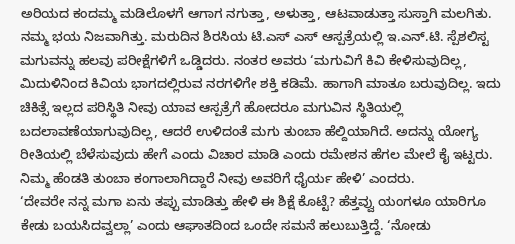ಅರಿಯದ ಕಂದಮ್ಮ ಮಡಿಲೊಳಗೆ ಆಗಾಗ ನಗುತ್ತಾ, ಅಳುತ್ತಾ, ಆಟವಾಡುತ್ತಾ ಸುಸ್ತಾಗಿ ಮಲಗಿತು. ನಮ್ಮ ಭಯ ನಿಜವಾಗಿತ್ತು. ಮರುದಿನ ಶಿರಸಿಯ ಟಿ.ಎಸ್ ಎಸ್ ಆಸ್ಪತ್ರೆಯಲ್ಲಿ ಇ.ಎನ್.ಟಿ. ಸ್ಪೆಶಲಿಸ್ಟ ಮಗುವನ್ನು ಹಲವು ಪರೀಕ್ಷೆಗಳಿಗೆ ಒಡ್ಡಿದರು. ನಂತರ ಅವರು ‘ಮಗುವಿಗೆ ಕಿವಿ ಕೇಳಿಸುವುದಿಲ್ಲ, ಮಿದುಳಿನಿಂದ ಕಿವಿಯ ಭಾಗದಲ್ಲಿರುವ ನರಗಳಿಗೇ ಶಕ್ತಿ ಕಡಿಮೆ. ಹಾಗಾಗಿ ಮಾತೂ ಬರುವುದಿಲ್ಲ. ಇದು ಚಿಕಿತ್ಸೆ ಇಲ್ಲದ ಪರಿಸ್ಥಿತಿ ನೀವು ಯಾವ ಆಸ್ಪತ್ರೆಗೆ ಹೋದರೂ ಮಗುವಿನ ಸ್ಥಿತಿಯಲ್ಲಿ ಬದಲಾವಣೆಯಾಗುವುದಿಲ್ಲ, ಆದರೆ ಉಳಿದಂತೆ ಮಗು ತುಂಬಾ ಹೆಲ್ದಿಯಾಗಿದೆ. ಅದನ್ನು ಯೋಗ್ಯ ರೀತಿಯಲ್ಲಿ ಬೆಳೆಸುವುದು ಹೇಗೆ ಎಂದು ವಿಚಾರ ಮಾಡಿ ಎಂದು ರಮೇಶನ ಹೆಗಲ ಮೇಲೆ ಕೈ ಇಟ್ಟರು. ನಿಮ್ಮ ಹೆಂಡತಿ ತುಂಬಾ ಕಂಗಾಲಾಗಿದ್ದಾರೆ ನೀವು ಅವರಿಗೆ ಧೈರ್ಯ ಹೇಳಿ’ ಎಂದರು.
‘ದೇವರೇ ನನ್ನ ಮಗಾ ಏನು ತಪ್ಪು ಮಾಡಿತ್ತು ಹೇಳಿ ಈ ಶಿಕ್ಷೆ ಕೊಟ್ಟೆ? ಹೆತ್ತವ್ವು ಯಂಗಳೂ ಯಾರಿಗೂ ಕೇಡು ಬಯಸಿದವ್ವಲ್ಲಾ’ ಎಂದು ಆಘಾತದಿಂದ ಒಂದೇ ಸಮನೆ ಹಲುಬುತ್ತಿದ್ದೆ. ‘ನೋಡು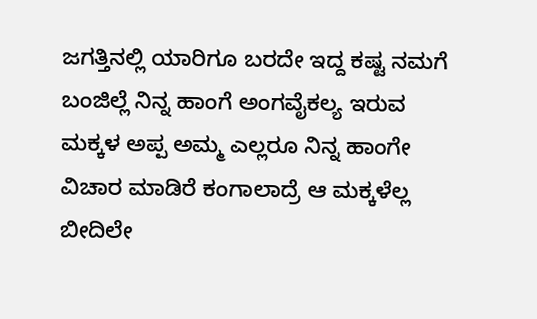ಜಗತ್ತಿನಲ್ಲಿ ಯಾರಿಗೂ ಬರದೇ ಇದ್ದ ಕಷ್ಟ ನಮಗೆ ಬಂಜಿಲ್ಲೆ ನಿನ್ನ ಹಾಂಗೆ ಅಂಗವೈಕಲ್ಯ ಇರುವ ಮಕ್ಕಳ ಅಪ್ಪ ಅಮ್ಮ ಎಲ್ಲರೂ ನಿನ್ನ ಹಾಂಗೇ ವಿಚಾರ ಮಾಡಿರೆ ಕಂಗಾಲಾದ್ರೆ ಆ ಮಕ್ಕಳೆಲ್ಲ ಬೀದಿಲೇ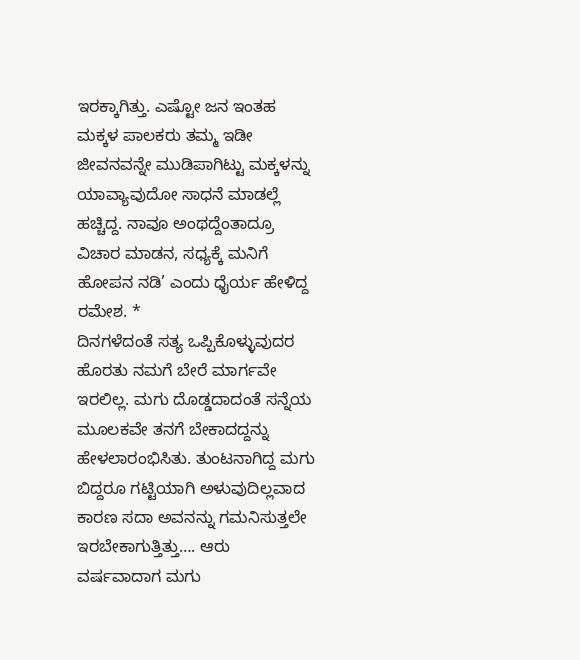ಇರಕ್ಕಾಗಿತ್ತು. ಎಷ್ಟೋ ಜನ ಇಂತಹ ಮಕ್ಕಳ ಪಾಲಕರು ತಮ್ಮ ಇಡೀ ಜೀವನವನ್ನೇ ಮುಡಿಪಾಗಿಟ್ಟು ಮಕ್ಕಳನ್ನು ಯಾವ್ಯಾವುದೋ ಸಾಧನೆ ಮಾಡಲ್ಲೆ ಹಚ್ಚಿದ್ದ. ನಾವೂ ಅಂಥದ್ದೆಂತಾದ್ರೂ ವಿಚಾರ ಮಾಡನ, ಸಧ್ಯಕ್ಕೆ ಮನಿಗೆ ಹೋಪನ ನಡಿ’ ಎಂದು ಧೈರ್ಯ ಹೇಳಿದ್ದ ರಮೇಶ. *
ದಿನಗಳೆದಂತೆ ಸತ್ಯ ಒಪ್ಪಿಕೊಳ್ಳುವುದರ ಹೊರತು ನಮಗೆ ಬೇರೆ ಮಾರ್ಗವೇ ಇರಲಿಲ್ಲ. ಮಗು ದೊಡ್ಡದಾದಂತೆ ಸನ್ನೆಯ ಮೂಲಕವೇ ತನಗೆ ಬೇಕಾದದ್ದನ್ನು ಹೇಳಲಾರಂಭಿಸಿತು. ತುಂಟನಾಗಿದ್ದ ಮಗು ಬಿದ್ದರೂ ಗಟ್ಟಿಯಾಗಿ ಅಳುವುದಿಲ್ಲವಾದ ಕಾರಣ ಸದಾ ಅವನನ್ನು ಗಮನಿಸುತ್ತಲೇ ಇರಬೇಕಾಗುತ್ತಿತ್ತು…. ಆರು ವರ್ಷವಾದಾಗ ಮಗು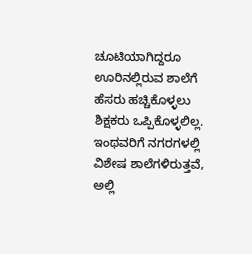ಚೂಟಿಯಾಗಿದ್ದರೂ ಊರಿನಲ್ಲಿರುವ ಶಾಲೆಗೆ ಹೆಸರು ಹಚ್ಚಿಕೊಳ್ಳಲು ಶಿಕ್ಷಕರು ಒಪ್ಪಿಕೊಳ್ಳಲಿಲ್ಲ. ಇಂಥವರಿಗೆ ನಗರಗಳಲ್ಲಿ ವಿಶೇಷ ಶಾಲೆಗಳಿರುತ್ತವೆ, ಅಲ್ಲಿ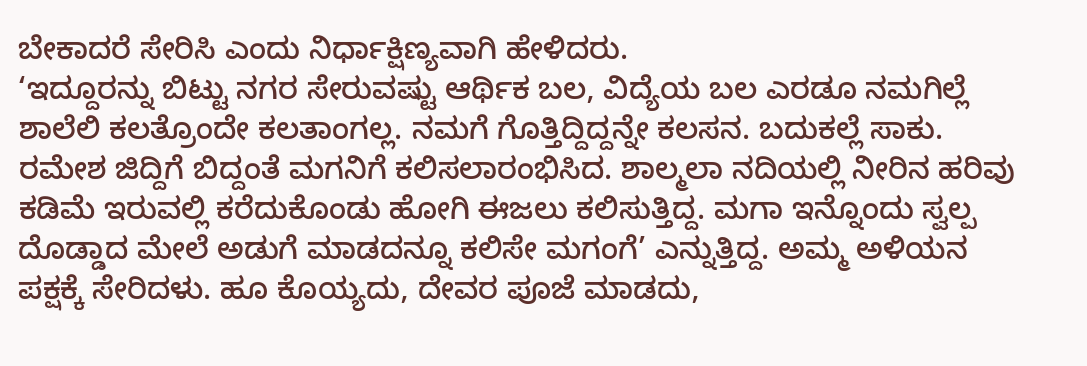ಬೇಕಾದರೆ ಸೇರಿಸಿ ಎಂದು ನಿರ್ಧಾಕ್ಷಿಣ್ಯವಾಗಿ ಹೇಳಿದರು.
‘ಇದ್ದೂರನ್ನು ಬಿಟ್ಟು ನಗರ ಸೇರುವಷ್ಟು ಆರ್ಥಿಕ ಬಲ, ವಿದ್ಯೆಯ ಬಲ ಎರಡೂ ನಮಗಿಲ್ಲೆ ಶಾಲೆಲಿ ಕಲತ್ರೊಂದೇ ಕಲತಾಂಗಲ್ಲ. ನಮಗೆ ಗೊತ್ತಿದ್ದಿದ್ದನ್ನೇ ಕಲಸನ. ಬದುಕಲ್ಲೆ ಸಾಕು. ರಮೇಶ ಜಿದ್ದಿಗೆ ಬಿದ್ದಂತೆ ಮಗನಿಗೆ ಕಲಿಸಲಾರಂಭಿಸಿದ. ಶಾಲ್ಮಲಾ ನದಿಯಲ್ಲಿ ನೀರಿನ ಹರಿವು ಕಡಿಮೆ ಇರುವಲ್ಲಿ ಕರೆದುಕೊಂಡು ಹೋಗಿ ಈಜಲು ಕಲಿಸುತ್ತಿದ್ದ. ಮಗಾ ಇನ್ನೊಂದು ಸ್ವಲ್ಪ ದೊಡ್ಡಾದ ಮೇಲೆ ಅಡುಗೆ ಮಾಡದನ್ನೂ ಕಲಿಸೇ ಮಗಂಗೆ’ ಎನ್ನುತ್ತಿದ್ದ. ಅಮ್ಮ ಅಳಿಯನ ಪಕ್ಷಕ್ಕೆ ಸೇರಿದಳು. ಹೂ ಕೊಯ್ಯದು, ದೇವರ ಪೂಜೆ ಮಾಡದು,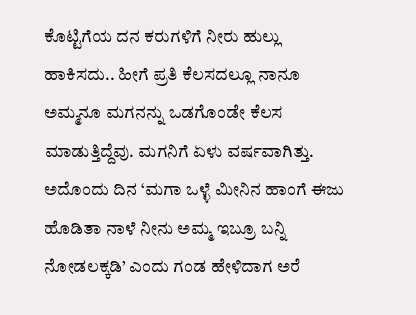ಕೊಟ್ಟಿಗೆಯ ದನ ಕರುಗಳಿಗೆ ನೀರು ಹುಲ್ಲು ಹಾಕಿಸದು.. ಹೀಗೆ ಪ್ರತಿ ಕೆಲಸದಲ್ಲೂ ನಾನೂ ಅಮ್ಮನೂ ಮಗನನ್ನು ಒಡಗೊಂಡೇ ಕೆಲಸ ಮಾಡುತ್ತಿದ್ದೆವು. ಮಗನಿಗೆ ಏಳು ವರ್ಷವಾಗಿತ್ತು. ಅದೊಂದು ದಿನ ‘ಮಗಾ ಒಳ್ಳೆ ಮೀನಿನ ಹಾಂಗೆ ಈಜು ಹೊಡಿತಾ ನಾಳೆ ನೀನು ಅಮ್ಮ ಇಬ್ರೂ ಬನ್ನಿ ನೋಡಲಕ್ಕಡಿ’ ಎಂದು ಗಂಡ ಹೇಳಿದಾಗ ಅರೆ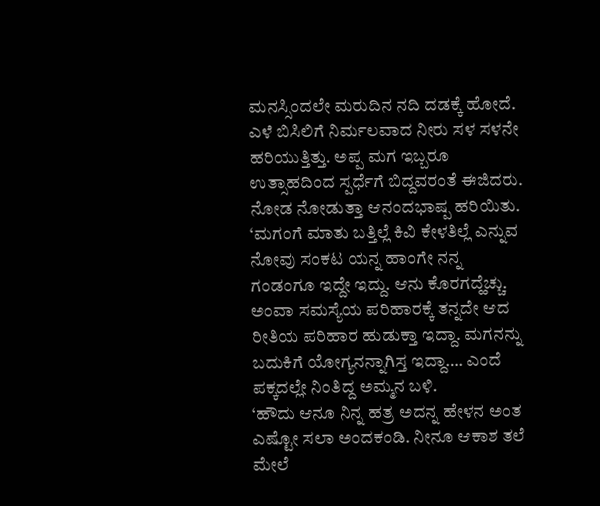ಮನಸ್ಸಿಂದಲೇ ಮರುದಿನ ನದಿ ದಡಕ್ಕೆ ಹೋದೆ. ಎಳೆ ಬಿಸಿಲಿಗೆ ನಿರ್ಮಲವಾದ ನೀರು ಸಳ ಸಳನೇ ಹರಿಯುತ್ತಿತ್ತು. ಅಪ್ಪ ಮಗ ಇಬ್ಬರೂ ಉತ್ಸಾಹದಿಂದ ಸ್ಪರ್ಧೆಗೆ ಬಿದ್ದವರಂತೆ ಈಜಿದರು. ನೋಡ ನೋಡುತ್ತಾ ಆನಂದಭಾಷ್ಪ ಹರಿಯಿತು.
‘ಮಗಂಗೆ ಮಾತು ಬತ್ತಿಲ್ಲೆ ಕಿವಿ ಕೇಳತಿಲ್ಲೆ ಎನ್ನುವ ನೋವು ಸಂಕಟ ಯನ್ನ ಹಾಂಗೇ ನನ್ನ ಗಂಡಂಗೂ ಇದ್ದೇ ಇದ್ದು. ಆನು ಕೊರಗದ್ಹೆಚ್ಚು. ಅಂವಾ ಸಮಸ್ಯೆಯ ಪರಿಹಾರಕ್ಕೆ ತನ್ನದೇ ಆದ ರೀತಿಯ ಪರಿಹಾರ ಹುಡುಕ್ತಾ ಇದ್ದಾ. ಮಗನನ್ನು ಬದುಕಿಗೆ ಯೋಗ್ಯನನ್ನಾಗಿಸ್ತ ಇದ್ದಾ…. ಎಂದೆ ಪಕ್ಕದಲ್ಲೇ ನಿಂತಿದ್ದ ಅಮ್ಮನ ಬಳಿ.
‘ಹೌದು ಆನೂ ನಿನ್ನ ಹತ್ರ ಅದನ್ನ ಹೇಳನ ಅಂತ ಎಷ್ಟೋ ಸಲಾ ಅಂದಕಂಡಿ. ನೀನೂ ಆಕಾಶ ತಲೆ ಮೇಲೆ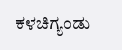ಕಳಚಿಗ್ಯಂಡು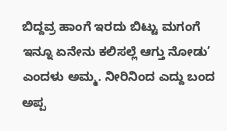ಬಿದ್ದವ್ರ ಹಾಂಗೆ ಇರದು ಬಿಟ್ಟು ಮಗಂಗೆ ಇನ್ನೂ ಏನೇನು ಕಲಿಸಲ್ಲೆ ಆಗ್ತು ನೋಡು’ ಎಂದಳು ಅಮ್ಮ. ನೀರಿನಿಂದ ಎದ್ದು ಬಂದ ಅಪ್ಪ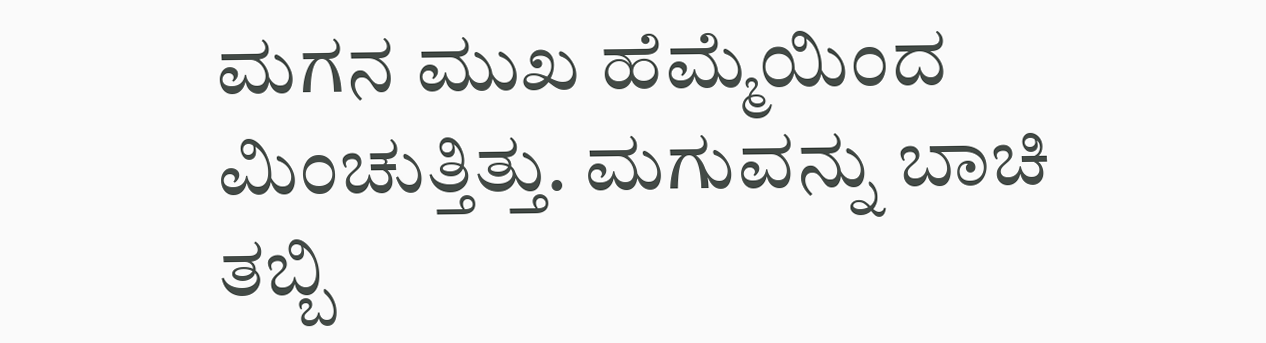ಮಗನ ಮುಖ ಹೆಮ್ಮೆಯಿಂದ ಮಿಂಚುತ್ತಿತ್ತು. ಮಗುವನ್ನು ಬಾಚಿ ತಬ್ಬಿ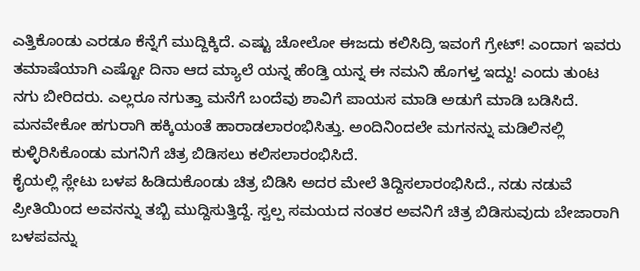ಎತ್ತಿಕೊಂಡು ಎರಡೂ ಕೆನ್ನೆಗೆ ಮುದ್ದಿಕ್ಕಿದೆ. ಎಷ್ಟು ಚೋಲೋ ಈಜದು ಕಲಿಸಿದ್ರಿ ಇವಂಗೆ ಗ್ರೇಟ್! ಎಂದಾಗ ಇವರು ತಮಾಷೆಯಾಗಿ ಎಷ್ಟೋ ದಿನಾ ಆದ ಮ್ಯಾಲೆ ಯನ್ನ ಹೆಂಡ್ತಿ ಯನ್ನ ಈ ನಮನಿ ಹೊಗಳ್ತ ಇದ್ದು! ಎಂದು ತುಂಟ ನಗು ಬೀರಿದರು. ಎಲ್ಲರೂ ನಗುತ್ತಾ ಮನೆಗೆ ಬಂದೆವು ಶಾವಿಗೆ ಪಾಯಸ ಮಾಡಿ ಅಡುಗೆ ಮಾಡಿ ಬಡಿಸಿದೆ. ಮನವೇಕೋ ಹಗುರಾಗಿ ಹಕ್ಕಿಯಂತೆ ಹಾರಾಡಲಾರಂಭಿಸಿತ್ತು. ಅಂದಿನಿಂದಲೇ ಮಗನನ್ನು ಮಡಿಲಿನಲ್ಲಿ ಕುಳ್ಳಿರಿಸಿಕೊಂಡು ಮಗನಿಗೆ ಚಿತ್ರ ಬಿಡಿಸಲು ಕಲಿಸಲಾರಂಭಿಸಿದೆ.
ಕೈಯಲ್ಲಿ ಸ್ಲೇಟು ಬಳಪ ಹಿಡಿದುಕೊಂಡು ಚಿತ್ರ ಬಿಡಿಸಿ ಅದರ ಮೇಲೆ ತಿದ್ದಿಸಲಾರಂಭಿಸಿದೆ., ನಡು ನಡುವೆ ಪ್ರೀತಿಯಿಂದ ಅವನನ್ನು ತಬ್ಬಿ ಮುದ್ದಿಸುತ್ತಿದ್ದೆ. ಸ್ವಲ್ಪ ಸಮಯದ ನಂತರ ಅವನಿಗೆ ಚಿತ್ರ ಬಿಡಿಸುವುದು ಬೇಜಾರಾಗಿ ಬಳಪವನ್ನು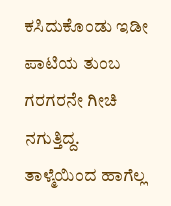ಕಸಿದುಕೊಂಡು ಇಡೀ ಪಾಟಿಯ ತುಂಬ ಗರಗರನೇ ಗೀಚಿ ನಗುತ್ತಿದ್ದ. ತಾಳ್ಮೆಯಿಂದ ಹಾಗೆಲ್ಲ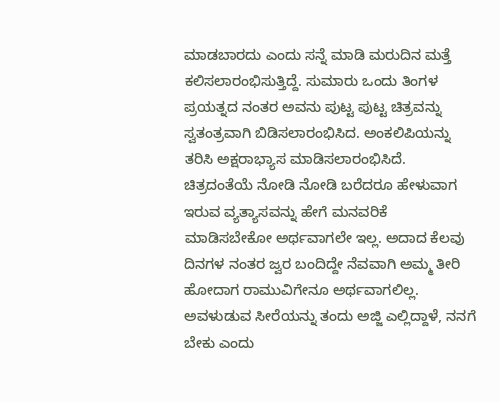ಮಾಡಬಾರದು ಎಂದು ಸನ್ನೆ ಮಾಡಿ ಮರುದಿನ ಮತ್ತೆ ಕಲಿಸಲಾರಂಭಿಸುತ್ತಿದ್ದೆ. ಸುಮಾರು ಒಂದು ತಿಂಗಳ ಪ್ರಯತ್ನದ ನಂತರ ಅವನು ಪುಟ್ಟ ಪುಟ್ಟ ಚಿತ್ರವನ್ನು ಸ್ವತಂತ್ರವಾಗಿ ಬಿಡಿಸಲಾರಂಭಿಸಿದ. ಅಂಕಲಿಪಿಯನ್ನು ತರಿಸಿ ಅಕ್ಷರಾಭ್ಯಾಸ ಮಾಡಿಸಲಾರಂಭಿಸಿದೆ. ಚಿತ್ರದಂತೆಯೆ ನೋಡಿ ನೋಡಿ ಬರೆದರೂ ಹೇಳುವಾಗ ಇರುವ ವ್ಯತ್ಯಾಸವನ್ನು ಹೇಗೆ ಮನವರಿಕೆ ಮಾಡಿಸಬೇಕೋ ಅರ್ಥವಾಗಲೇ ಇಲ್ಲ. ಅದಾದ ಕೆಲವು ದಿನಗಳ ನಂತರ ಜ್ವರ ಬಂದಿದ್ದೇ ನೆವವಾಗಿ ಅಮ್ಮ ತೀರಿ ಹೋದಾಗ ರಾಮುವಿಗೇನೂ ಅರ್ಥವಾಗಲಿಲ್ಲ. ಅವಳುಡುವ ಸೀರೆಯನ್ನು ತಂದು ಅಜ್ಜಿ ಎಲ್ಲಿದ್ದಾಳೆ, ನನಗೆ ಬೇಕು ಎಂದು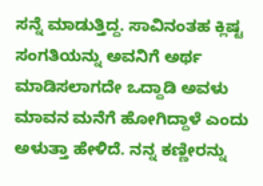ಸನ್ನೆ ಮಾಡುತ್ತಿದ್ದ. ಸಾವಿನಂತಹ ಕ್ಲಿಷ್ಟ ಸಂಗತಿಯನ್ನು ಅವನಿಗೆ ಅರ್ಥ ಮಾಡಿಸಲಾಗದೇ ಒದ್ದಾಡಿ ಅವಳು ಮಾವನ ಮನೆಗೆ ಹೋಗಿದ್ದಾಳೆ ಎಂದು ಅಳುತ್ತಾ ಹೇಳಿದೆ. ನನ್ನ ಕಣ್ಣೀರನ್ನು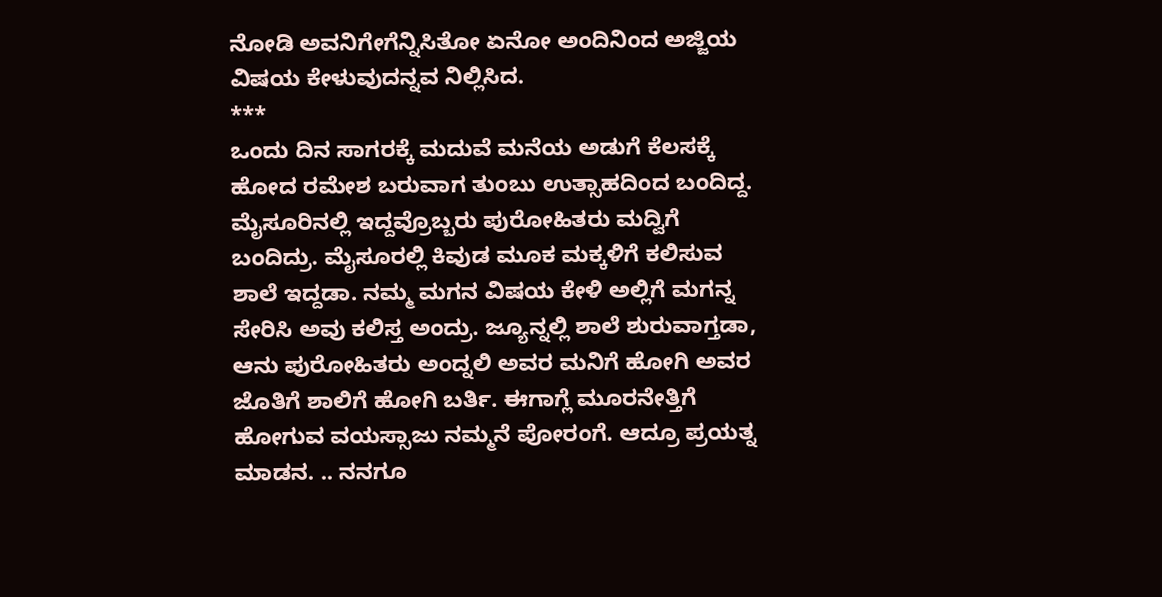ನೋಡಿ ಅವನಿಗೇಗೆನ್ನಿಸಿತೋ ಏನೋ ಅಂದಿನಿಂದ ಅಜ್ಜಿಯ ವಿಷಯ ಕೇಳುವುದನ್ನವ ನಿಲ್ಲಿಸಿದ.
***
ಒಂದು ದಿನ ಸಾಗರಕ್ಕೆ ಮದುವೆ ಮನೆಯ ಅಡುಗೆ ಕೆಲಸಕ್ಕೆ ಹೋದ ರಮೇಶ ಬರುವಾಗ ತುಂಬು ಉತ್ಸಾಹದಿಂದ ಬಂದಿದ್ದ. ಮೈಸೂರಿನಲ್ಲಿ ಇದ್ದವ್ರೊಬ್ಬರು ಪುರೋಹಿತರು ಮದ್ವಿಗೆ ಬಂದಿದ್ರು. ಮೈಸೂರಲ್ಲಿ ಕಿವುಡ ಮೂಕ ಮಕ್ಕಳಿಗೆ ಕಲಿಸುವ ಶಾಲೆ ಇದ್ದಡಾ. ನಮ್ಮ ಮಗನ ವಿಷಯ ಕೇಳಿ ಅಲ್ಲಿಗೆ ಮಗನ್ನ ಸೇರಿಸಿ ಅವು ಕಲಿಸ್ತ ಅಂದ್ರು. ಜ್ಯೂನ್ನಲ್ಲಿ ಶಾಲೆ ಶುರುವಾಗ್ತಡಾ, ಆನು ಪುರೋಹಿತರು ಅಂದ್ನಲಿ ಅವರ ಮನಿಗೆ ಹೋಗಿ ಅವರ ಜೊತಿಗೆ ಶಾಲಿಗೆ ಹೋಗಿ ಬರ್ತಿ. ಈಗಾಗ್ಲೆ ಮೂರನೇತ್ತಿಗೆ ಹೋಗುವ ವಯಸ್ಸಾಜು ನಮ್ಮನೆ ಪೋರಂಗೆ. ಆದ್ರೂ ಪ್ರಯತ್ನ ಮಾಡನ. .. ನನಗೂ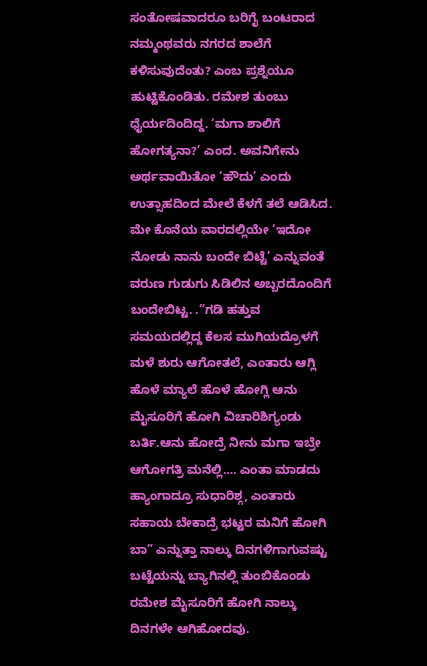ಸಂತೋಷವಾದರೂ ಬರಿಗೈ ಬಂಟರಾದ ನಮ್ಮಂಥವರು ನಗರದ ಶಾಲೆಗೆ ಕಳಿಸುವುದೆಂತು? ಎಂಬ ಪ್ರಶ್ನೆಯೂ ಹುಟ್ಟಿಕೊಂಡಿತು. ರಮೇಶ ತುಂಬು ಧೈರ್ಯದಿಂದಿದ್ದ. ‘ಮಗಾ ಶಾಲಿಗೆ ಹೋಗತ್ಯನಾ?’ ಎಂದ. ಅವನಿಗೇನು ಅರ್ಥವಾಯಿತೋ ‘ಹೌದು’ ಎಂದು ಉತ್ಸಾಹದಿಂದ ಮೇಲೆ ಕೆಳಗೆ ತಲೆ ಆಡಿಸಿದ.
ಮೇ ಕೊನೆಯ ವಾರದಲ್ಲಿಯೇ ‘ಇದೋ ನೋಡು ನಾನು ಬಂದೇ ಬಿಟ್ಟೆ’ ಎನ್ನುವಂತೆ ವರುಣ ಗುಡುಗು ಸಿಡಿಲಿನ ಅಬ್ಬರದೊಂದಿಗೆ ಬಂದೇಬಿಟ್ಟ. .”ಗಡಿ ಹತ್ತುವ ಸಮಯದಲ್ಲಿದ್ದ ಕೆಲಸ ಮುಗಿಯದ್ರೊಳಗೆ ಮಳೆ ಶುರು ಆಗೋತಲೆ, ಎಂತಾರು ಆಗ್ಲಿ ಹೊಳೆ ಮ್ಯಾಲೆ ಹೊಳೆ ಹೋಗ್ಲಿ ಆನು ಮೈಸೂರಿಗೆ ಹೋಗಿ ವಿಚಾರಿಶಿಗ್ಯಂಡು ಬರ್ತಿ.ಆನು ಹೋದ್ರೆ ನೀನು ಮಗಾ ಇಬ್ರೇ ಆಗೋಗತ್ರಿ ಮನೆಲ್ಲಿ…. ಎಂತಾ ಮಾಡದು ಹ್ಯಾಂಗಾದ್ರೂ ಸುಧಾರಿಶ್ಗ, ಎಂತಾರು ಸಹಾಯ ಬೇಕಾದ್ರೆ ಭಟ್ಟರ ಮನಿಗೆ ಹೋಗಿ ಬಾ” ಎನ್ನುತ್ತಾ ನಾಲ್ಕು ದಿನಗಳಿಗಾಗುವಷ್ಟು ಬಟ್ಟೆಯನ್ನು ಬ್ಯಾಗಿನಲ್ಲಿ ತುಂಬಿಕೊಂಡು ರಮೇಶ ಮೈಸೂರಿಗೆ ಹೋಗಿ ನಾಲ್ಕು ದಿನಗಳೇ ಆಗಿಹೋದವು.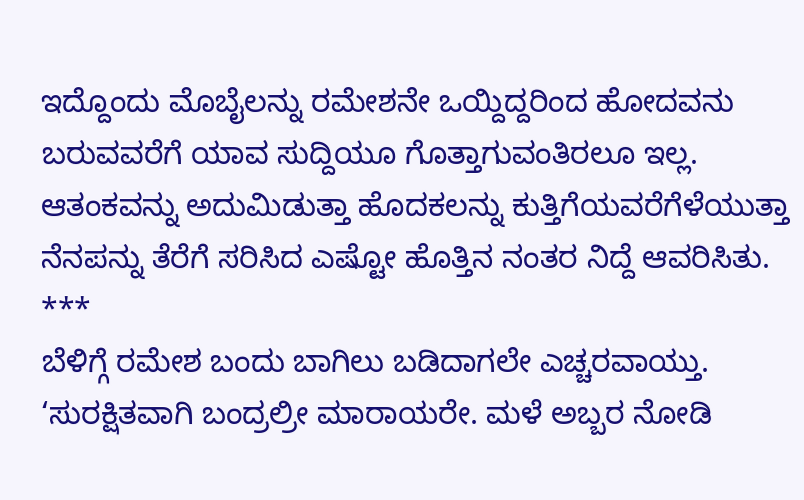ಇದ್ದೊಂದು ಮೊಬೈಲನ್ನು ರಮೇಶನೇ ಒಯ್ದಿದ್ದರಿಂದ ಹೋದವನು ಬರುವವರೆಗೆ ಯಾವ ಸುದ್ದಿಯೂ ಗೊತ್ತಾಗುವಂತಿರಲೂ ಇಲ್ಲ. ಆತಂಕವನ್ನು ಅದುಮಿಡುತ್ತಾ ಹೊದಕಲನ್ನು ಕುತ್ತಿಗೆಯವರೆಗೆಳೆಯುತ್ತಾ ನೆನಪನ್ನು ತೆರೆಗೆ ಸರಿಸಿದ ಎಷ್ಟೋ ಹೊತ್ತಿನ ನಂತರ ನಿದ್ದೆ ಆವರಿಸಿತು.
***
ಬೆಳಿಗ್ಗೆ ರಮೇಶ ಬಂದು ಬಾಗಿಲು ಬಡಿದಾಗಲೇ ಎಚ್ಚರವಾಯ್ತು.
‘ಸುರಕ್ಷಿತವಾಗಿ ಬಂದ್ರಲ್ರೀ ಮಾರಾಯರೇ. ಮಳೆ ಅಬ್ಬರ ನೋಡಿ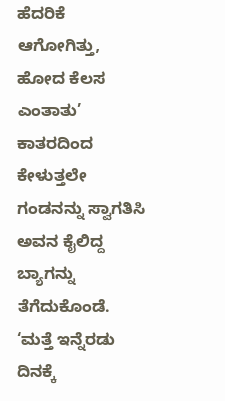ಹೆದರಿಕೆ ಆಗೋಗಿತ್ತು, ಹೋದ ಕೆಲಸ ಎಂತಾತು’ ಕಾತರದಿಂದ ಕೇಳುತ್ತಲೇ ಗಂಡನನ್ನು ಸ್ವಾಗತಿಸಿ ಅವನ ಕೈಲಿದ್ದ ಬ್ಯಾಗನ್ನು ತೆಗೆದುಕೊಂಡೆ. ‘ಮತ್ತೆ ಇನ್ನೆರಡು ದಿನಕ್ಕೆ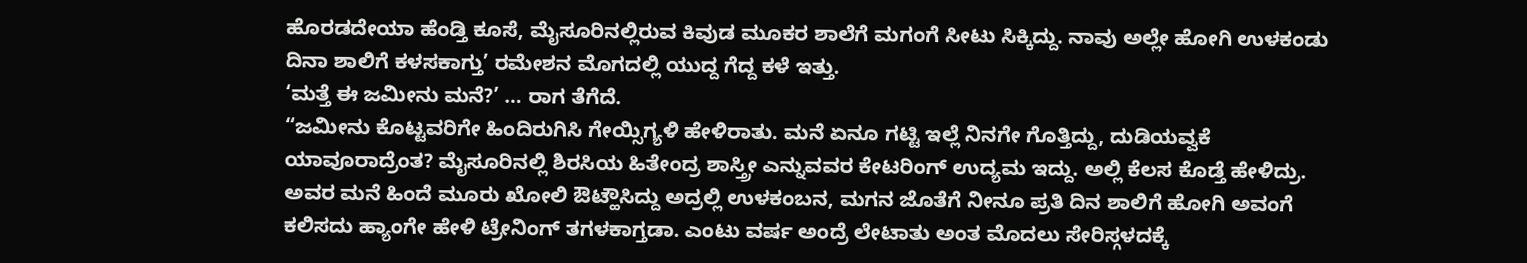ಹೊರಡದೇಯಾ ಹೆಂಡ್ತಿ ಕೂಸೆ, ಮೈಸೂರಿನಲ್ಲಿರುವ ಕಿವುಡ ಮೂಕರ ಶಾಲೆಗೆ ಮಗಂಗೆ ಸೀಟು ಸಿಕ್ಕಿದ್ದು. ನಾವು ಅಲ್ಲೇ ಹೋಗಿ ಉಳಕಂಡು ದಿನಾ ಶಾಲಿಗೆ ಕಳಸಕಾಗ್ತು’ ರಮೇಶನ ಮೊಗದಲ್ಲಿ ಯುದ್ದ ಗೆದ್ದ ಕಳೆ ಇತ್ತು.
‘ಮತ್ತೆ ಈ ಜಮೀನು ಮನೆ?’ … ರಾಗ ತೆಗೆದೆ.
“ಜಮೀನು ಕೊಟ್ಟವರಿಗೇ ಹಿಂದಿರುಗಿಸಿ ಗೇಯ್ಸಿಗ್ಯಳಿ ಹೇಳಿರಾತು. ಮನೆ ಏನೂ ಗಟ್ಟಿ ಇಲ್ಲೆ ನಿನಗೇ ಗೊತ್ತಿದ್ದು, ದುಡಿಯವ್ವಕೆ ಯಾವೂರಾದ್ರೆಂತ? ಮೈಸೂರಿನಲ್ಲಿ ಶಿರಸಿಯ ಹಿತೇಂದ್ರ ಶಾಸ್ತ್ರೀ ಎನ್ನುವವರ ಕೇಟರಿಂಗ್ ಉದ್ಯಮ ಇದ್ದು. ಅಲ್ಲಿ ಕೆಲಸ ಕೊಡ್ತೆ ಹೇಳಿದ್ರು. ಅವರ ಮನೆ ಹಿಂದೆ ಮೂರು ಖೋಲಿ ಔಟ್ಹೌಸಿದ್ದು ಅದ್ರಲ್ಲಿ ಉಳಕಂಬನ, ಮಗನ ಜೊತೆಗೆ ನೀನೂ ಪ್ರತಿ ದಿನ ಶಾಲಿಗೆ ಹೋಗಿ ಅವಂಗೆ ಕಲಿಸದು ಹ್ಯಾಂಗೇ ಹೇಳಿ ಟ್ರೇನಿಂಗ್ ತಗಳಕಾಗ್ತಡಾ. ಎಂಟು ವರ್ಷ ಅಂದ್ರೆ ಲೇಟಾತು ಅಂತ ಮೊದಲು ಸೇರಿಸ್ಗಳದಕ್ಕೆ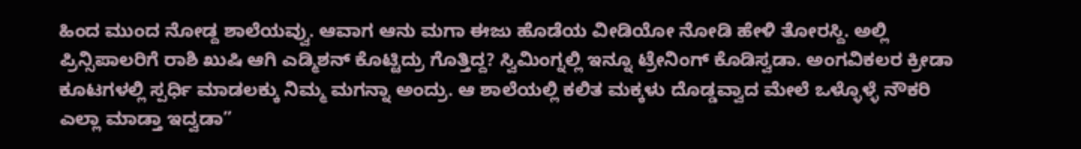ಹಿಂದ ಮುಂದ ನೋಡ್ದ ಶಾಲೆಯವ್ವು. ಆವಾಗ ಆನು ಮಗಾ ಈಜು ಹೊಡೆಯ ವೀಡಿಯೋ ನೋಡಿ ಹೇಳಿ ತೋರಸ್ದಿ. ಅಲ್ಲಿ ಪ್ರಿನ್ಸಿಪಾಲರಿಗೆ ರಾಶಿ ಖುಷಿ ಆಗಿ ಎಡ್ಮಿಶನ್ ಕೊಟ್ಟಿದ್ರು ಗೊತ್ತಿದ್ದ? ಸ್ವಿಮಿಂಗ್ನಲ್ಲಿ ಇನ್ನೂ ಟ್ರೇನಿಂಗ್ ಕೊಡಿಸ್ವಡಾ. ಅಂಗವಿಕಲರ ಕ್ರೀಡಾ ಕೂಟಗಳಲ್ಲಿ ಸ್ಪರ್ಧಿ ಮಾಡಲಕ್ಕು ನಿಮ್ಮ ಮಗನ್ನಾ ಅಂದ್ರು. ಆ ಶಾಲೆಯಲ್ಲಿ ಕಲಿತ ಮಕ್ಕಳು ದೊಡ್ಡವ್ವಾದ ಮೇಲೆ ಒಳ್ಳೊಳ್ಳೆ ನೌಕರಿ ಎಲ್ಲಾ ಮಾಡ್ತಾ ಇದ್ವಡಾ”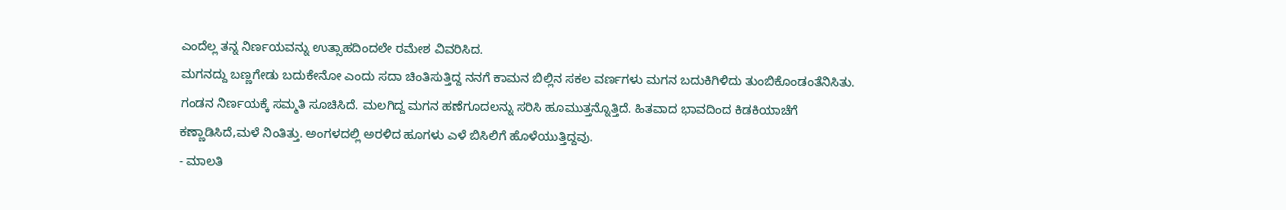ಎಂದೆಲ್ಲ ತನ್ನ ನಿರ್ಣಯವನ್ನು ಉತ್ಸಾಹದಿಂದಲೇ ರಮೇಶ ವಿವರಿಸಿದ.
ಮಗನದ್ದು ಬಣ್ಣಗೇಡು ಬದುಕೇನೋ ಎಂದು ಸದಾ ಚಿಂತಿಸುತ್ತಿದ್ದ ನನಗೆ ಕಾಮನ ಬಿಲ್ಲಿನ ಸಕಲ ವರ್ಣಗಳು ಮಗನ ಬದುಕಿಗಿಳಿದು ತುಂಬಿಕೊಂಡಂತೆನಿಸಿತು. ಗಂಡನ ನಿರ್ಣಯಕ್ಕೆ ಸಮ್ಮತಿ ಸೂಚಿಸಿದೆ. ಮಲಗಿದ್ದ ಮಗನ ಹಣೆಗೂದಲನ್ನು ಸರಿಸಿ ಹೂಮುತ್ತನ್ನೊತ್ತಿದೆ. ಹಿತವಾದ ಭಾವದಿಂದ ಕಿಡಕಿಯಾಚೆಗೆ ಕಣ್ಣಾಡಿಸಿದೆ,ಮಳೆ ನಿಂತಿತ್ತು. ಅಂಗಳದಲ್ಲಿ ಅರಳಿದ ಹೂಗಳು ಎಳೆ ಬಿಸಿಲಿಗೆ ಹೊಳೆಯುತ್ತಿದ್ದವು.
- ಮಾಲತಿ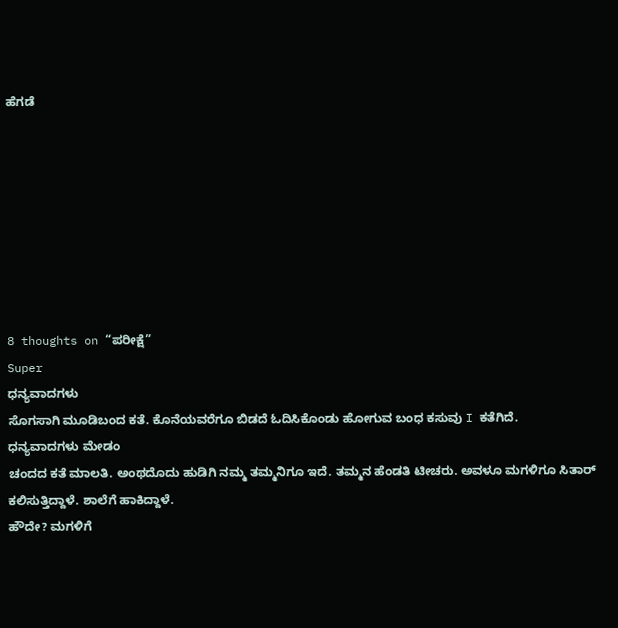ಹೆಗಡೆ








8 thoughts on “ಪರೀಕ್ಷೆ”
Super
ಧನ್ಯವಾದಗಳು
ಸೊಗಸಾಗಿ ಮೂಡಿಬಂದ ಕತೆ. ಕೊನೆಯವರೆಗೂ ಬಿಡದೆ ಓದಿಸಿಕೊಂಡು ಹೋಗುವ ಬಂಧ ಕಸುವು I ಕತೆಗಿದೆ.
ಧನ್ಯವಾದಗಳು ಮೇಡಂ
ಚಂದದ ಕತೆ ಮಾಲತಿ. ಅಂಥದೊದು ಹುಡಿಗಿ ನಮ್ಮ ತಮ್ಮನಿಗೂ ಇದೆ. ತಮ್ಮನ ಹೆಂಡತಿ ಟೀಚರು. ಅವಳೂ ಮಗಳಿಗೂ ಸಿತಾರ್ ಕಲಿಸುತ್ತಿದ್ದಾಳೆ. ಶಾಲೆಗೆ ಹಾಕಿದ್ದಾಳೆ.
ಹೌದೇ? ಮಗಳಿಗೆ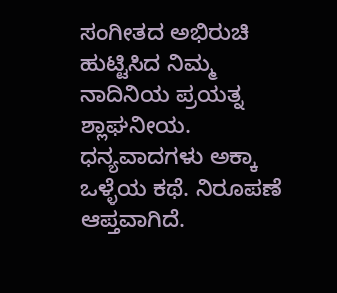ಸಂಗೀತದ ಅಭಿರುಚಿ ಹುಟ್ಟಿಸಿದ ನಿಮ್ಮ ನಾದಿನಿಯ ಪ್ರಯತ್ನ ಶ್ಲಾಘನೀಯ. ಧನ್ಯವಾದಗಳು ಅಕ್ಕಾ
ಒಳ್ಳೆಯ ಕಥೆ. ನಿರೂಪಣೆ ಆಪ್ತವಾಗಿದೆ.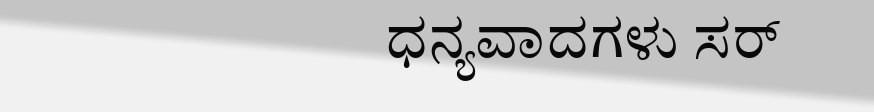ಧನ್ಯವಾದಗಳು ಸರ್